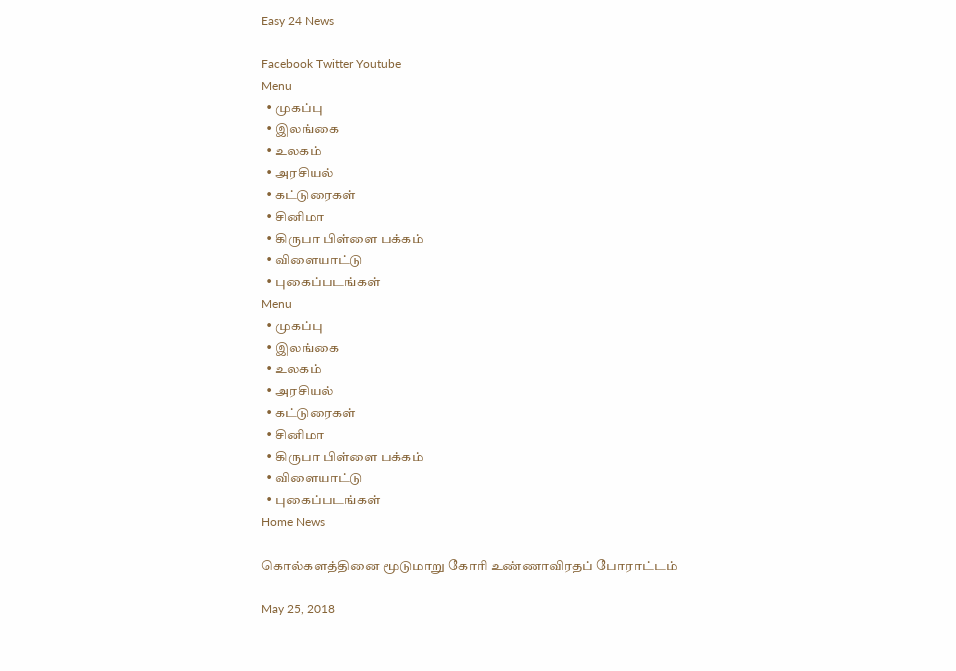Easy 24 News

Facebook Twitter Youtube
Menu
  • முகப்பு
  • இலங்கை
  • உலகம்
  • அரசியல்
  • கட்டுரைகள்
  • சினிமா
  • கிருபா பிள்ளை பக்கம்
  • விளையாட்டு
  • புகைப்படங்கள்
Menu
  • முகப்பு
  • இலங்கை
  • உலகம்
  • அரசியல்
  • கட்டுரைகள்
  • சினிமா
  • கிருபா பிள்ளை பக்கம்
  • விளையாட்டு
  • புகைப்படங்கள்
Home News

கொல்களத்தினை மூடுமாறு கோரி உண்ணாவிரதப் போராட்டம்

May 25, 2018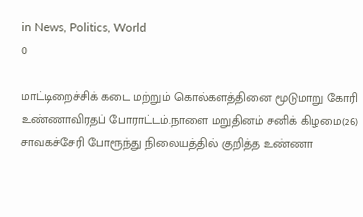in News, Politics, World
0

மாட்டிறைச்சிக் கடை மற்றும் கொல்களத்தினை மூடுமாறு கோரி உண்ணாவிரதப் போராட்டம்.நாளை மறுதினம் சனிக் கிழமை(26) சாவகச்சேரி போரூந்து நிலையத்தில் குறித்த உண்ணா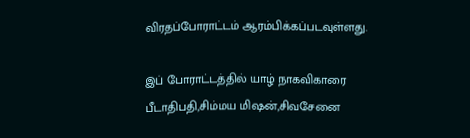விரதப்போராட்டம் ஆரம்பிக்கப்படவுள்ளது.

இப் போராட்டத்தில் யாழ் நாகவிகாரை பீடாதிபதி,சிம்மய மிஷன்,சிவசேனை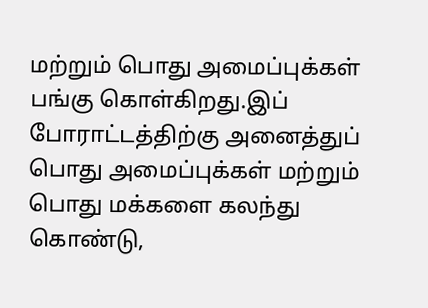மற்றும் பொது அமைப்புக்கள் பங்கு கொள்கிறது.இப் போராட்டத்திற்கு அனைத்துப் பொது அமைப்புக்கள் மற்றும் பொது மக்களை கலந்து கொண்டு,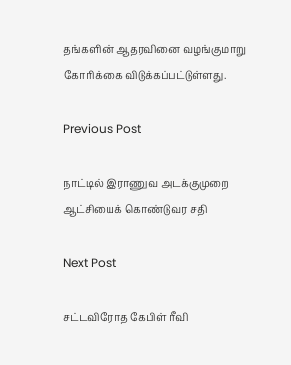தங்களின் ஆதரவினை வழங்குமாறு கோரிக்கை விடுக்கப்பட்டுள்ளது.

Previous Post

நாட்டில் இராணுவ அடக்குமுறை ஆட்சியைக் கொண்டுவர சதி

Next Post

சட்டவிரோத கேபிள் ரீவி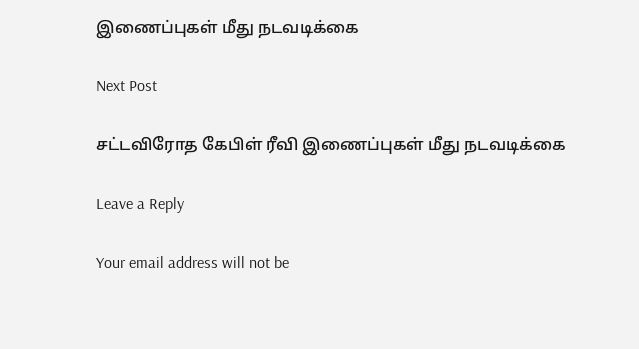இணைப்புகள் மீது நடவடிக்கை

Next Post

சட்டவிரோத கேபிள் ரீவி இணைப்புகள் மீது நடவடிக்கை

Leave a Reply

Your email address will not be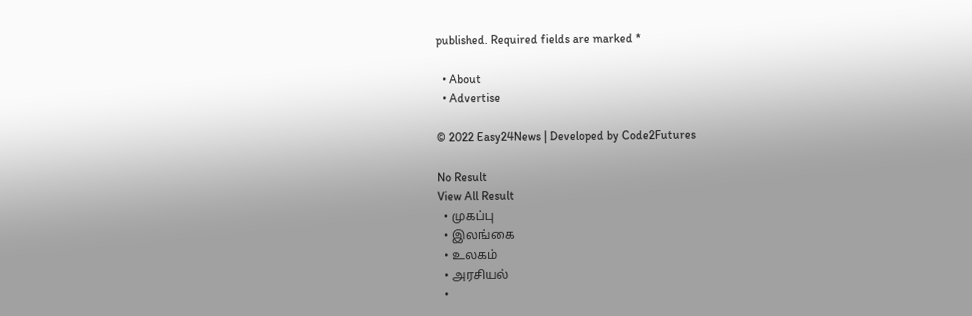published. Required fields are marked *

  • About
  • Advertise

© 2022 Easy24News | Developed by Code2Futures

No Result
View All Result
  • முகப்பு
  • இலங்கை
  • உலகம்
  • அரசியல்
  •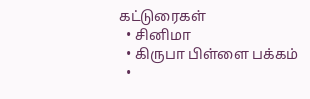கட்டுரைகள்
  • சினிமா
  • கிருபா பிள்ளை பக்கம்
  •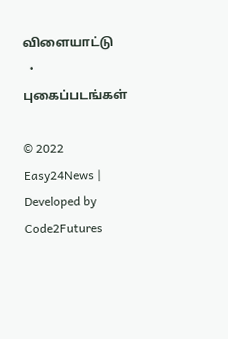விளையாட்டு
  • புகைப்படங்கள்

© 2022 Easy24News | Developed by Code2Futures